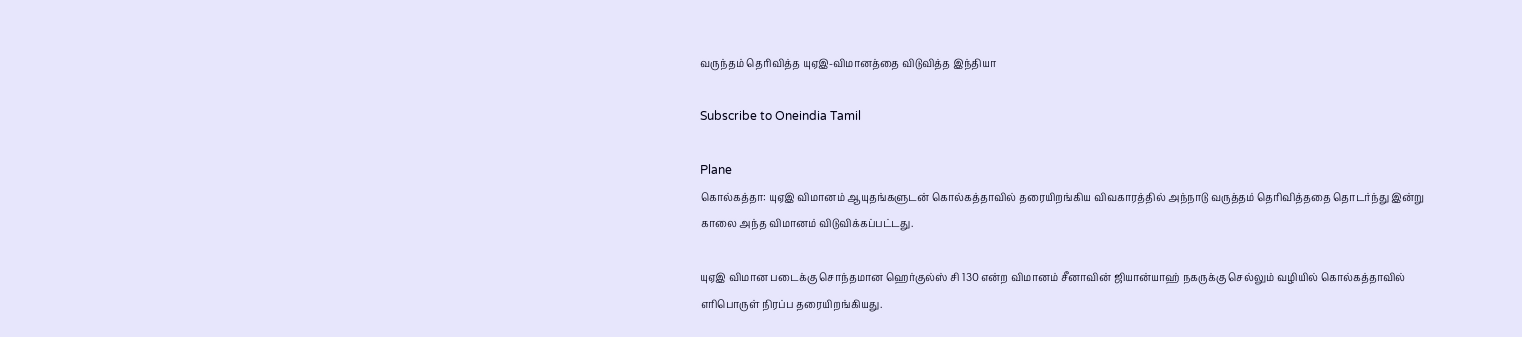வருந்தம் தெரிவித்த யுஏஇ-விமானத்தை விடுவித்த இந்தியா

Subscribe to Oneindia Tamil

Plane
கொல்கத்தா: யுஏஇ விமானம் ஆயுதங்களுடன் கொல்கத்தாவில் தரையிறங்கிய விவகாரத்தில் அந்நாடு வருத்தம் தெரிவித்ததை தொடர்ந்து இன்று காலை அந்த விமானம் விடுவிக்கப்பட்டது.

யுஏஇ விமான படைக்கு சொந்தமான ஹெர்குல்ஸ் சி 130 என்ற விமானம் சீனாவின் ஜியான்யாஹ் நகருக்கு செல்லும் வழியில் கொல்கத்தாவில் எரிபொருள் நிரப்ப தரையிறங்கியது.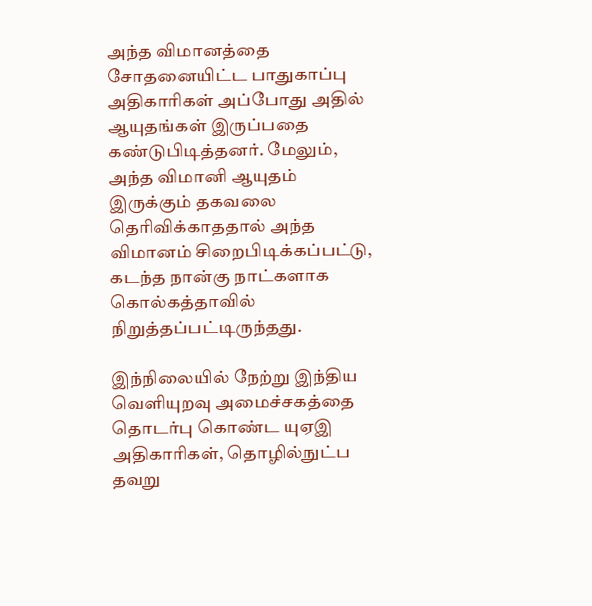அந்த விமானத்தை சோதனையிட்ட பாதுகாப்பு அதிகாரிகள் அப்போது அதில் ஆயுதங்கள் இருப்பதை கண்டுபிடித்தனர். மேலும், அந்த விமானி ஆயுதம் இருக்கும் தகவலை தெரிவிக்காததால் அந்த விமானம் சிறைபிடிக்கப்பட்டு, கடந்த நான்கு நாட்களாக கொல்கத்தாவில் நிறுத்தப்பட்டிருந்தது.

இந்நிலையில் நேற்று இந்திய வெளியுறவு அமைச்சகத்தை தொடர்பு கொண்ட யுஏஇ அதிகாரிகள், தொழில்நுட்ப தவறு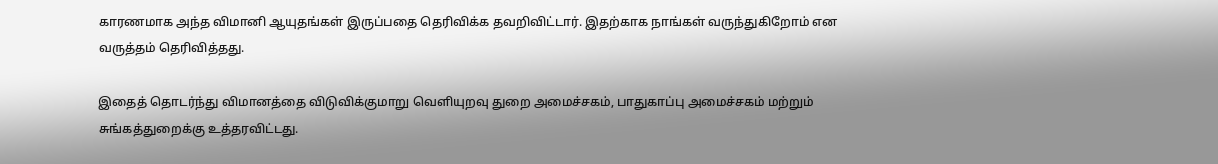காரணமாக அந்த விமானி ஆயுதங்கள் இருப்பதை தெரிவிக்க தவறிவிட்டார். இதற்காக நாங்கள் வருந்துகிறோம் என வருத்தம் தெரிவித்தது.

இதைத் தொடர்ந்து விமானத்தை விடுவிக்குமாறு வெளியுறவு துறை அமைச்சகம், பாதுகாப்பு அமைச்சகம் மற்றும் சுங்கத்துறைக்கு உத்தரவிட்டது.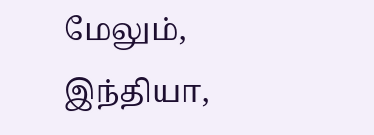மேலும், இந்தியா,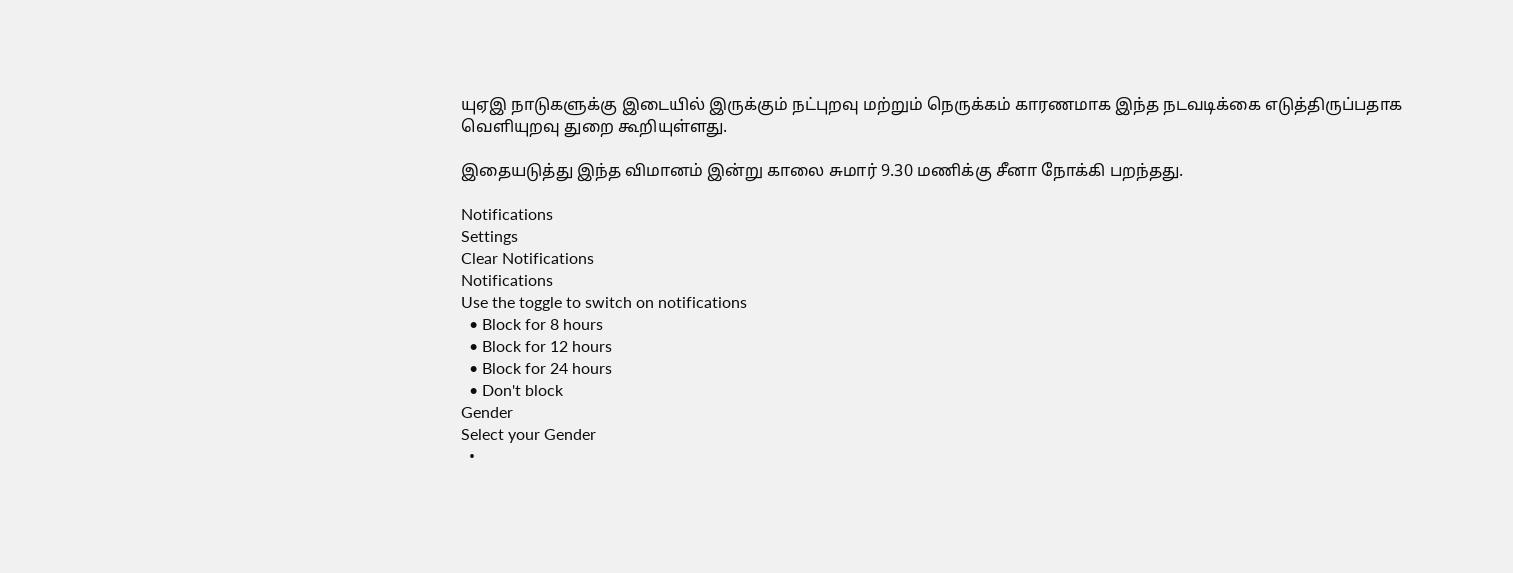யுஏஇ நாடுகளுக்கு இடையில் இருக்கும் நட்புறவு மற்றும் நெருக்கம் காரணமாக இந்த நடவடிக்கை எடுத்திருப்பதாக வெளியுறவு துறை கூறியுள்ளது.

இதையடுத்து இந்த விமானம் இன்று காலை சுமார் 9.30 மணிக்கு சீனா நோக்கி பறந்தது.

Notifications
Settings
Clear Notifications
Notifications
Use the toggle to switch on notifications
  • Block for 8 hours
  • Block for 12 hours
  • Block for 24 hours
  • Don't block
Gender
Select your Gender
  •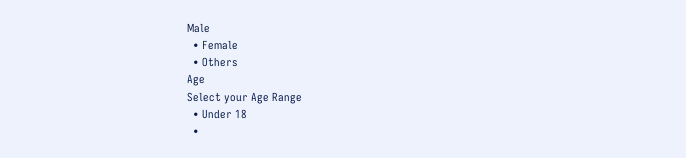Male
  • Female
  • Others
Age
Select your Age Range
  • Under 18
  •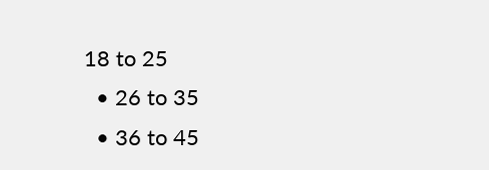18 to 25
  • 26 to 35
  • 36 to 45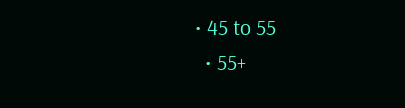• 45 to 55
  • 55+